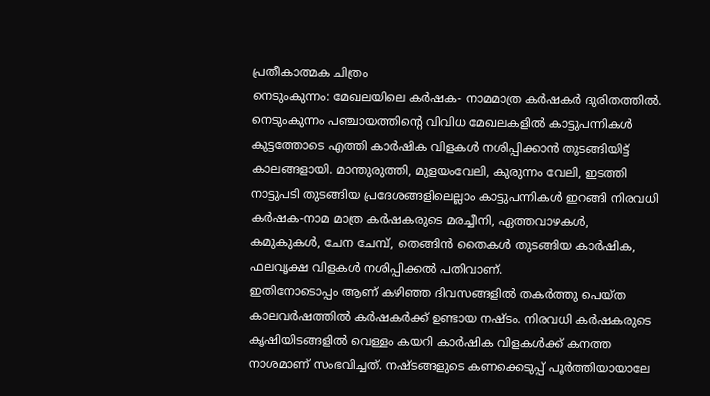പ്രതീകാത്മക ചിത്രം
നെടുംകുന്നം: മേഖലയിലെ കർഷക- നാമമാത്ര കർഷകർ ദുരിതത്തിൽ. നെടുംകുന്നം പഞ്ചായത്തിന്റെ വിവിധ മേഖലകളിൽ കാട്ടുപന്നികൾ കുട്ടത്തോടെ എത്തി കാർഷിക വിളകൾ നശിപ്പിക്കാൻ തുടങ്ങിയിട്ട് കാലങ്ങളായി. മാന്തുരുത്തി, മുളയംവേലി, കുരുന്നം വേലി, ഇടത്തി നാട്ടുപടി തുടങ്ങിയ പ്രദേശങ്ങളിലെല്ലാം കാട്ടുപന്നികൾ ഇറങ്ങി നിരവധി കർഷക-നാമ മാത്ര കർഷകരുടെ മരച്ചീനി, ഏത്തവാഴകൾ, കമുകുകൾ, ചേന ചേമ്പ്, തെങ്ങിൻ തൈകൾ തുടങ്ങിയ കാർഷിക, ഫലവൃക്ഷ വിളകൾ നശിപ്പിക്കൽ പതിവാണ്.
ഇതിനോടൊപ്പം ആണ് കഴിഞ്ഞ ദിവസങ്ങളിൽ തകർത്തു പെയ്ത കാലവർഷത്തിൽ കർഷകർക്ക് ഉണ്ടായ നഷ്ടം. നിരവധി കർഷകരുടെ കൃഷിയിടങ്ങളിൽ വെള്ളം കയറി കാർഷിക വിളകൾക്ക് കനത്ത നാശമാണ് സംഭവിച്ചത്. നഷ്ടങ്ങളുടെ കണക്കെടുപ്പ് പൂർത്തിയായാലേ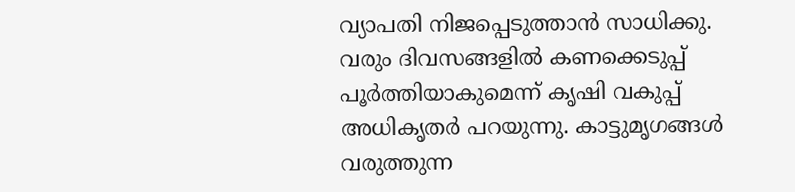വ്യാപതി നിജപ്പെടുത്താൻ സാധിക്കു. വരും ദിവസങ്ങളിൽ കണക്കെടുപ്പ് പൂർത്തിയാകുമെന്ന് കൃഷി വകുപ്പ് അധികൃതർ പറയുന്നു. കാട്ടുമൃഗങ്ങൾ വരുത്തുന്ന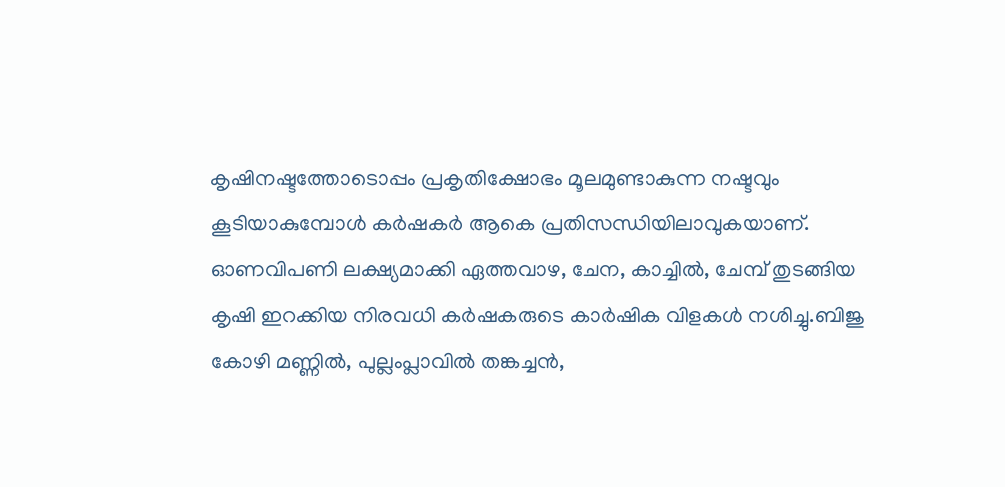കൃഷിനഷ്ടത്തോടൊപ്പം പ്രകൃതിക്ഷോഭം മൂലമുണ്ടാകുന്ന നഷ്ടവും കൂടിയാകുമ്പോൾ കർഷകർ ആകെ പ്രതിസന്ധിയിലാവുകയാണ്.
ഓണവിപണി ലക്ഷ്യമാക്കി ഏത്തവാഴ, ചേന, കാച്ചിൽ, ചേമ്പ് തുടങ്ങിയ കൃഷി ഇറക്കിയ നിരവധി കർഷകരുടെ കാർഷിക വിളകൾ നശിച്ചു.ബിജു കോഴി മണ്ണിൽ, പുല്ലംപ്ലാവിൽ തങ്കച്ചൻ,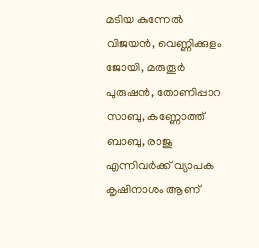മടിയ കുന്നേൽ വിജയൻ, വെണ്ണിക്കുളം ജോയി, മരുതൂർ പുരുഷൻ, തോണിപ്പാറ സാബു, കണ്ണോത്ത് ബാബു, രാജു എന്നിവർക്ക് വ്യാപക കൃഷിനാശം ആണ്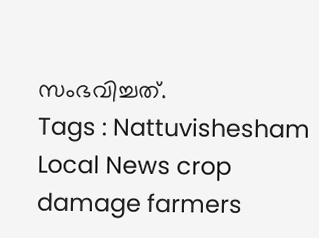സംഭവിച്ചത്.
Tags : Nattuvishesham Local News crop damage farmers